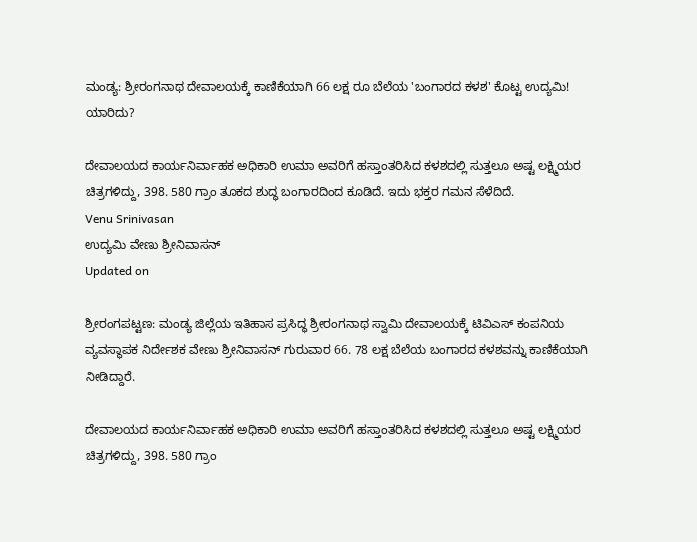ಮಂಡ್ಯ: ಶ್ರೀರಂಗನಾಥ ದೇವಾಲಯಕ್ಕೆ ಕಾಣಿಕೆಯಾಗಿ 66 ಲಕ್ಷ ರೂ ಬೆಲೆಯ 'ಬಂಗಾರದ ಕಳಶ' ಕೊಟ್ಟ ಉದ್ಯಮಿ! ಯಾರಿದು?

ದೇವಾಲಯದ ಕಾರ್ಯನಿರ್ವಾಹಕ ಅಧಿಕಾರಿ ಉಮಾ ಅವರಿಗೆ ಹಸ್ತಾಂತರಿಸಿದ ಕಳಶದಲ್ಲಿ ಸುತ್ತಲೂ ಅಷ್ಟ ಲಕ್ಷ್ಮಿಯರ ಚಿತ್ರಗಳಿದ್ದು, 398. 580 ಗ್ರಾಂ ತೂಕದ ಶುದ್ಧ ಬಂಗಾರದಿಂದ ಕೂಡಿದೆ. ಇದು ಭಕ್ತರ ಗಮನ ಸೆಳೆದಿದೆ.
Venu Srinivasan
ಉದ್ಯಮಿ ವೇಣು ಶ್ರೀನಿವಾಸನ್
Updated on

ಶ್ರೀರಂಗಪಟ್ಟಣ: ಮಂಡ್ಯ ಜಿಲ್ಲೆಯ ಇತಿಹಾಸ ಪ್ರಸಿದ್ಧ ಶ್ರೀರಂಗನಾಥ ಸ್ವಾಮಿ ದೇವಾಲಯಕ್ಕೆ ಟಿವಿಎಸ್ ಕಂಪನಿಯ ವ್ಯವಸ್ಥಾಪಕ ನಿರ್ದೇಶಕ ವೇಣು ಶ್ರೀನಿವಾಸನ್ ಗುರುವಾರ 66. 78 ಲಕ್ಷ ಬೆಲೆಯ ಬಂಗಾರದ ಕಳಶವನ್ನು ಕಾಣಿಕೆಯಾಗಿ ನೀಡಿದ್ದಾರೆ.

ದೇವಾಲಯದ ಕಾರ್ಯನಿರ್ವಾಹಕ ಅಧಿಕಾರಿ ಉಮಾ ಅವರಿಗೆ ಹಸ್ತಾಂತರಿಸಿದ ಕಳಶದಲ್ಲಿ ಸುತ್ತಲೂ ಅಷ್ಟ ಲಕ್ಷ್ಮಿಯರ ಚಿತ್ರಗಳಿದ್ದು, 398. 580 ಗ್ರಾಂ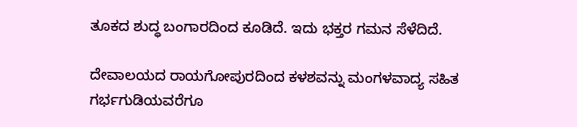ತೂಕದ ಶುದ್ಧ ಬಂಗಾರದಿಂದ ಕೂಡಿದೆ. ಇದು ಭಕ್ತರ ಗಮನ ಸೆಳೆದಿದೆ.

ದೇವಾಲಯದ ರಾಯಗೋಪುರದಿಂದ ಕಳಶವನ್ನು ಮಂಗಳವಾದ್ಯ ಸಹಿತ ಗರ್ಭಗುಡಿಯವರೆಗೂ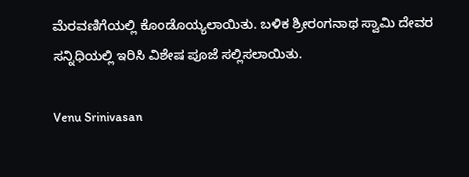ಮೆರವಣಿಗೆಯಲ್ಲಿ ಕೊಂಡೊಯ್ಯಲಾಯಿತು. ಬಳಿಕ ಶ್ರೀರಂಗನಾಥ ಸ್ವಾಮಿ ದೇವರ ಸನ್ನಿಧಿಯಲ್ಲಿ ಇರಿಸಿ ವಿಶೇಷ ಪೂಜೆ ಸಲ್ಲಿಸಲಾಯಿತು.

Venu Srinivasan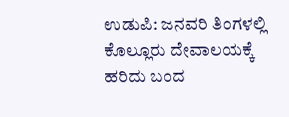ಉಡುಪಿ: ಜನವರಿ ತಿಂಗಳಲ್ಲಿ ಕೊಲ್ಲೂರು ದೇವಾಲಯಕ್ಕೆ ಹರಿದು ಬಂದ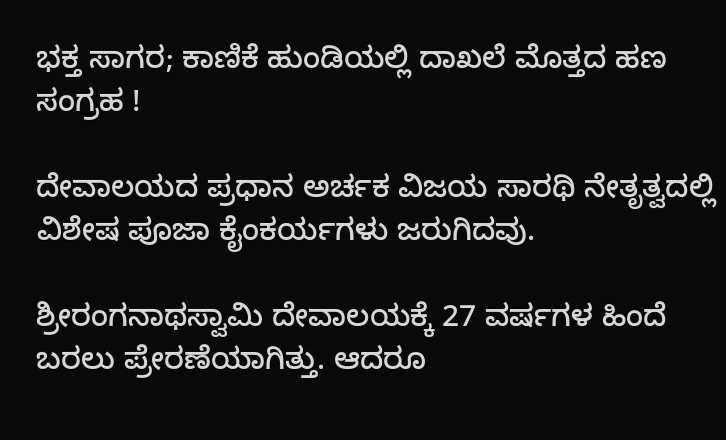ಭಕ್ತ ಸಾಗರ; ಕಾಣಿಕೆ ಹುಂಡಿಯಲ್ಲಿ ದಾಖಲೆ ಮೊತ್ತದ ಹಣ ಸಂಗ್ರಹ !

ದೇವಾಲಯದ ಪ್ರಧಾನ ಅರ್ಚಕ ವಿಜಯ ಸಾರಥಿ ನೇತೃತ್ವದಲ್ಲಿ ವಿಶೇಷ ಪೂಜಾ ಕೈಂಕರ್ಯಗಳು ಜರುಗಿದವು.

ಶ್ರೀರಂಗನಾಥಸ್ವಾಮಿ ದೇವಾಲಯಕ್ಕೆ 27 ವರ್ಷಗಳ ಹಿಂದೆ ಬರಲು ಪ್ರೇರಣೆಯಾಗಿತ್ತು. ಆದರೂ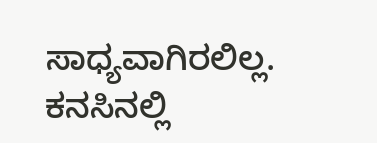ಸಾಧ್ಯವಾಗಿರಲಿಲ್ಲ. ಕನಸಿನಲ್ಲಿ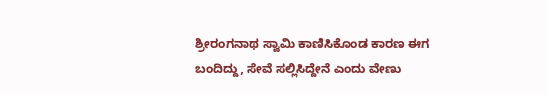ಶ್ರೀರಂಗನಾಥ ಸ್ವಾಮಿ ಕಾಣಿಸಿಕೊಂಡ ಕಾರಣ ಈಗ ಬಂದಿದ್ದು, ಸೇವೆ ಸಲ್ಲಿಸಿದ್ದೇನೆ ಎಂದು ವೇಣು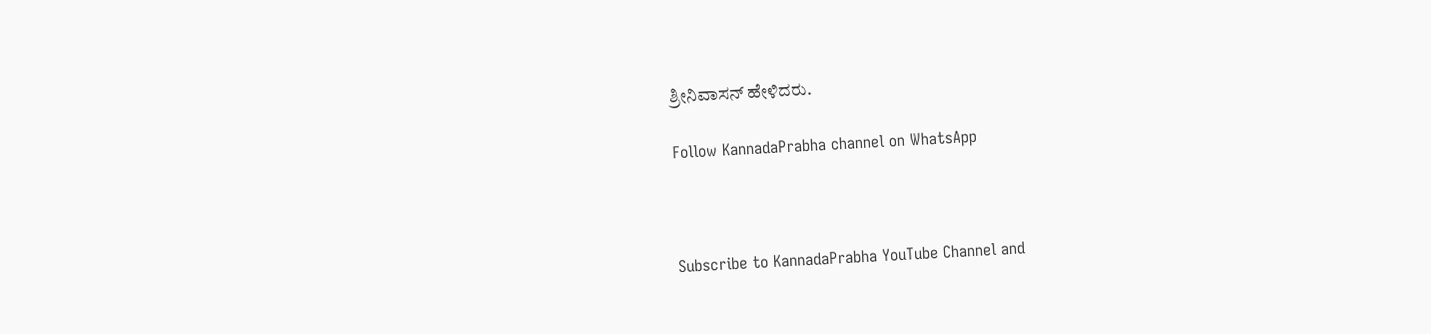ಶ್ರೀನಿವಾಸನ್ ಹೇಳಿದರು.

Follow KannadaPrabha channel on WhatsApp



Subscribe to KannadaPrabha YouTube Channel and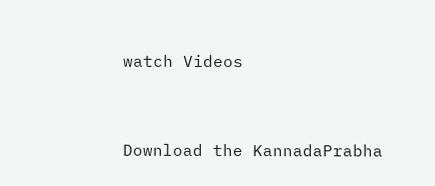watch Videos



Download the KannadaPrabha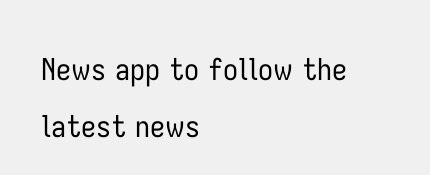News app to follow the latest news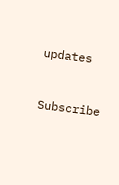updates



Subscribe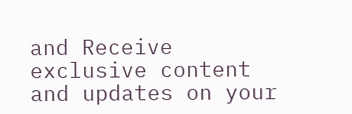and Receive exclusive content and updates on your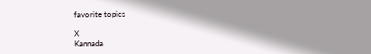favorite topics

X
Kannada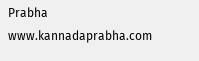Prabha
www.kannadaprabha.com